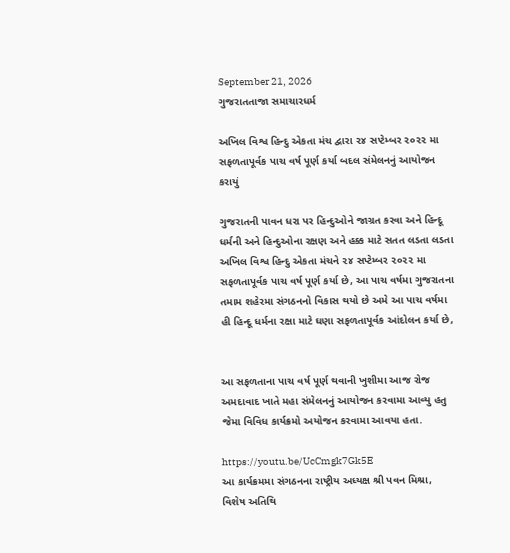September 21, 2026
ગુજરાતતાજા સમાચારધર્મ

અખિલ વિશ્વ હિન્દુ એકતા મંચ દ્વારા ૨૪ સપ્ટેમ્બર ૨૦૨૨ મા સફળતાપૂર્વક પાચ વર્ષ પૂર્ણ કર્યા બદલ સંમેલનનું આયોજન કરાયું

ગુજરાતની પાવન ધરા પર હિન્દુઓને જાગ્રત કરવા અને હિન્દૂ ધર્મની અને હિન્દુઓના રક્ષણ અને હક્ક માટે સતત લડતા લડતા અખિલ વિશ્વ હિન્દુ એકતા મંચને ૨૪ સપ્ટેમ્બર ૨૦૨૨ મા સફળતાપૂર્વક પાચ વર્ષ પૂર્ણ કર્યા છે, આ પાચ વર્ષમા ગુજરાતના તમામ શહેરમા સંગઠનનો વિકાસ થયો છે અમે આ પાચ વર્ષમા હી હિન્દૂ ધર્મના રક્ષા માટે ઘણા સફળતાપૂર્વક આંદોલન કર્યા છે,


આ સફળતાના પાચ વર્ષ પૂર્ણ થવાની ખુશીમા આજ રોજ અમદાવાદ ખાતે મહા સંમેલનનું આયોજન કરવામા આવ્યુ હતુ જેમા વિવિધ કાર્યક્રમો અયોજન કરવામા આવયા હતા.

https://youtu.be/UcCmgk7Gk5E
આ કાર્યક્રમમા સંગઠનના રાષ્ટ્રીય અધ્યક્ષ શ્રી પવન મિશ્રા, વિશેષ અતિથિ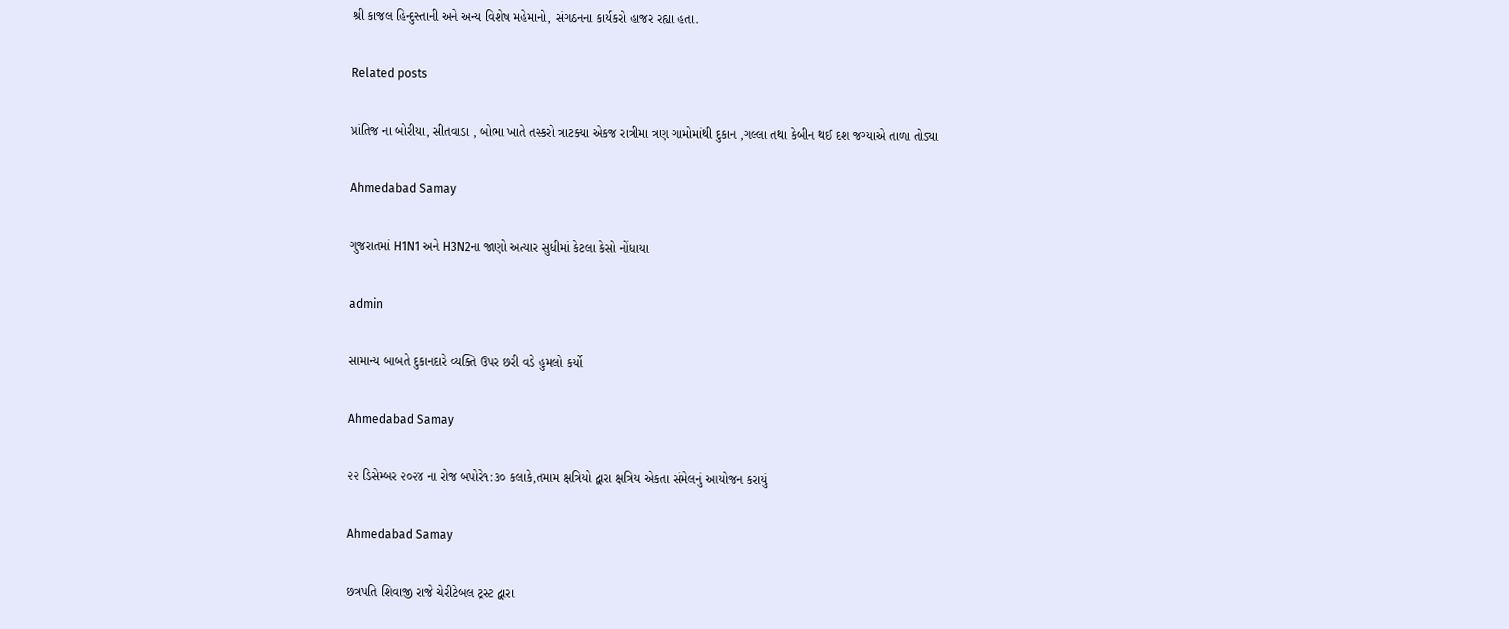શ્રી કાજલ હિન્દુસ્તાની અને અન્ય વિશેષ મહેમાનો, સંગઠનના કાર્યકરો હાજર રહ્યા હતા.

Related posts

પ્રાંતિજ ના બોરીયા, સીતવાડા , બોભા ખાતે તસ્કરો ત્રાટક્યા એકજ રાત્રીમા ત્રણ ગામોમાંથી દુકાન ,ગલ્લા તથા કેબીન થઈ દશ જગ્યાએ તાળા તોડ્યા

Ahmedabad Samay

ગુજરાતમાં H1N1 અને H3N2ના જાણો અત્યાર સુધીમાં કેટલા કેસો નોંધાયા

admin

સામાન્ય બાબતે દુકાનદારે વ્યક્તિ ઉપર છરી વડે હુમલો કર્યો

Ahmedabad Samay

૨૨ ડિસેમ્બર ૨૦૨૪ ના રોજ બપોરે૧:૩૦ કલાકે,તમામ ક્ષત્રિયો દ્વારા ક્ષત્રિય એકતા સંમેલનું આયોજન કરાયું

Ahmedabad Samay

છત્રપતિ શિવાજી રાજે ચેરીટેબલ ટ્રસ્ટ દ્વારા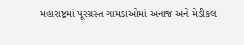મહારાષ્ટ્રમાં પૂરગ્રસ્ત ગામડાઓમાં અનાજ અને મેડીકલ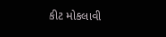કીટ મોકલાવી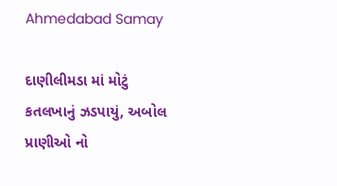Ahmedabad Samay

દાણીલીમડા માં મોટું કતલખાનું ઝડપાયું, અબોલ પ્રાણીઓ નો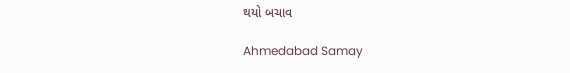થયો બચાવ

Ahmedabad Samay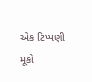એક ટિપ્પણી મૂકો